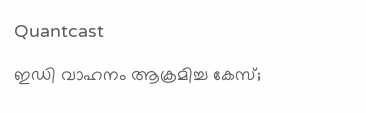Quantcast

ഇഡി വാഹനം ആക്രമിച്ച കേസ്;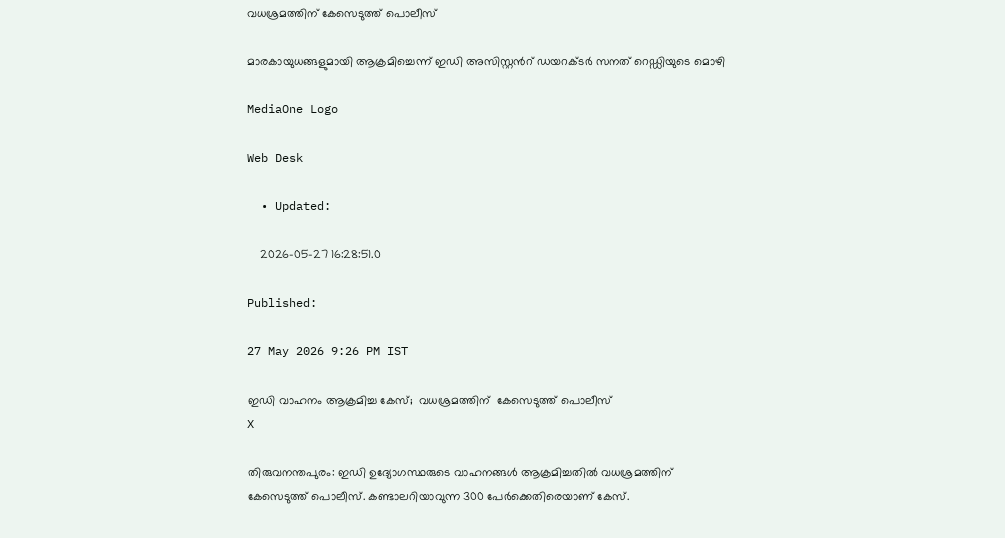വധശ്രമത്തിന് കേസെടുത്ത് പൊലീസ്

മാരകായുധങ്ങളുമായി ആക്രമിച്ചെന്ന് ഇഡി അസിസ്റ്റന്‍റ് ഡയറക്ടർ സനത് റെഡ്ഡിയുടെ മൊഴി

MediaOne Logo

Web Desk

  • Updated:

    2026-05-27 16:28:51.0

Published:

27 May 2026 9:26 PM IST

ഇഡി വാഹനം ആക്രമിച്ച കേസ്;  വധശ്രമത്തിന്  കേസെടുത്ത് പൊലീസ്
X

തിരുവനന്തപുരം: ഇഡി ഉദ്യോഗസ്ഥരുടെ വാഹനങ്ങൾ ആക്രമിച്ചതിൽ വധശ്രമത്തിന് കേസെടുത്ത് പൊലീസ്. കണ്ടാലറിയാവുന്ന 300 പേർക്കെതിരെയാണ് കേസ്.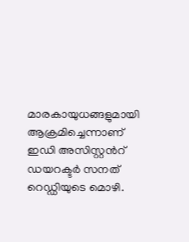മാരകായുധങ്ങളുമായി ആക്രമിച്ചെന്നാണ് ഇഡി അസിസ്റ്റന്‍റ് ഡയറക്ടർ സനത് റെഡ്ഡിയുടെ മൊഴി.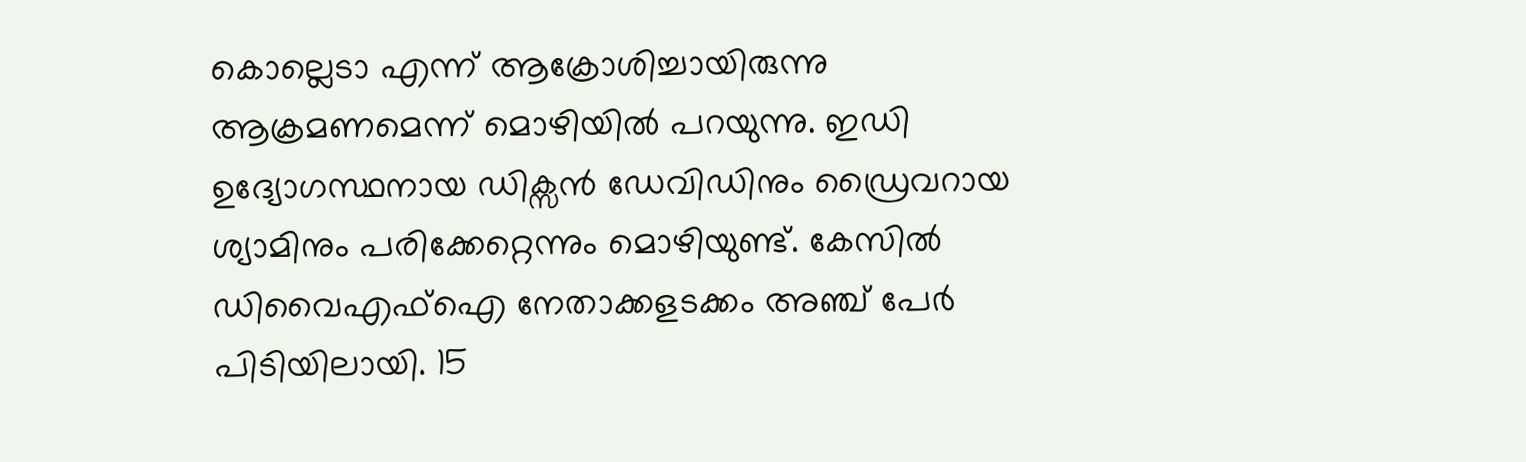കൊല്ലെടാ എന്ന് ആക്രോശിച്ചായിരുന്നു ആക്രമണമെന്ന് മൊഴിയില്‍ പറയുന്നു. ഇഡി ഉദ്യോഗസ്ഥനായ ഡിക്സൻ ഡേവിഡിനും ഡ്രൈവറായ ശ്യാമിനും പരിക്കേറ്റെന്നും മൊഴിയുണ്ട്. കേസിൽ ഡിവൈഎഫ്ഐ നേതാക്കളടക്കം അഞ്ച് പേർ പിടിയിലായി. 15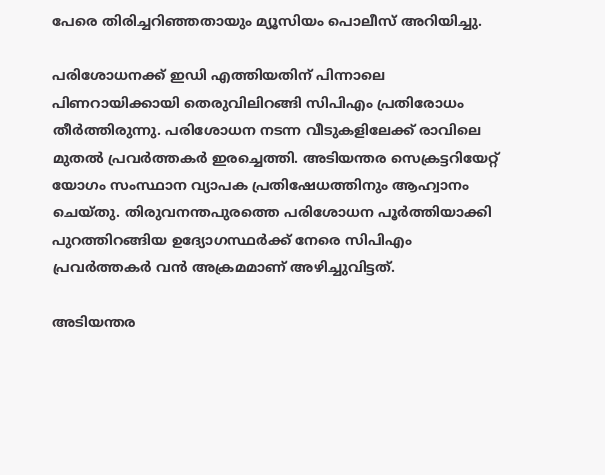പേരെ തിരിച്ചറിഞ്ഞതായും മ്യൂസിയം പൊലീസ് അറിയിച്ചു.

പരിശോധനക്ക് ഇഡി എത്തിയതിന് പിന്നാലെ പിണറായിക്കായി തെരുവിലിറങ്ങി സിപിഎം പ്രതിരോധം തീർത്തിരുന്നു. പരിശോധന നടന്ന വീടുകളിലേക്ക് രാവിലെ മുതൽ പ്രവർത്തകർ ഇരച്ചെത്തി. അടിയന്തര സെക്രട്ടറിയേറ്റ് യോഗം സംസ്ഥാന വ്യാപക പ്രതിഷേധത്തിനും ആഹ്വാനം ചെയ്തു. തിരുവനന്തപുരത്തെ പരിശോധന പൂർത്തിയാക്കി പുറത്തിറങ്ങിയ ഉദ്യോഗസ്ഥർക്ക് നേരെ സിപിഎം പ്രവർത്തകർ വൻ അക്രമമാണ് അഴിച്ചുവിട്ടത്.

അടിയന്തര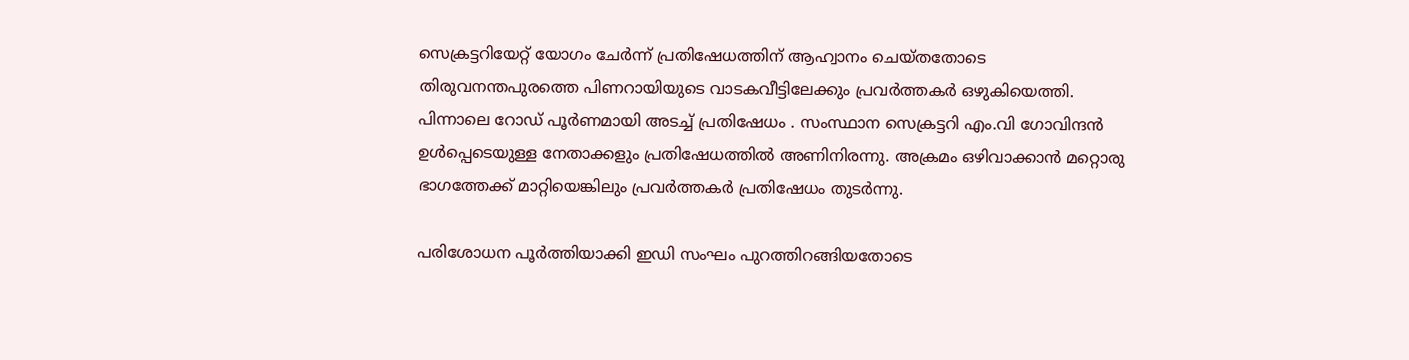സെക്രട്ടറിയേറ്റ് യോഗം ചേർന്ന് പ്രതിഷേധത്തിന് ആഹ്വാനം ചെയ്തതോടെ തിരുവനന്തപുരത്തെ പിണറായിയുടെ വാടകവീട്ടിലേക്കും പ്രവർത്തകർ ഒഴുകിയെത്തി. പിന്നാലെ റോഡ് പൂർണമായി അടച്ച് പ്രതിഷേധം . സംസ്ഥാന സെക്രട്ടറി എം.വി ഗോവിന്ദൻ ഉൾപ്പെടെയുള്ള നേതാക്കളും പ്രതിഷേധത്തിൽ അണിനിരന്നു. അക്രമം ഒഴിവാക്കാൻ മറ്റൊരു ഭാഗത്തേക്ക് മാറ്റിയെങ്കിലും പ്രവർത്തകർ പ്രതിഷേധം തുടർന്നു.

പരിശോധന പൂർത്തിയാക്കി ഇഡി സംഘം പുറത്തിറങ്ങിയതോടെ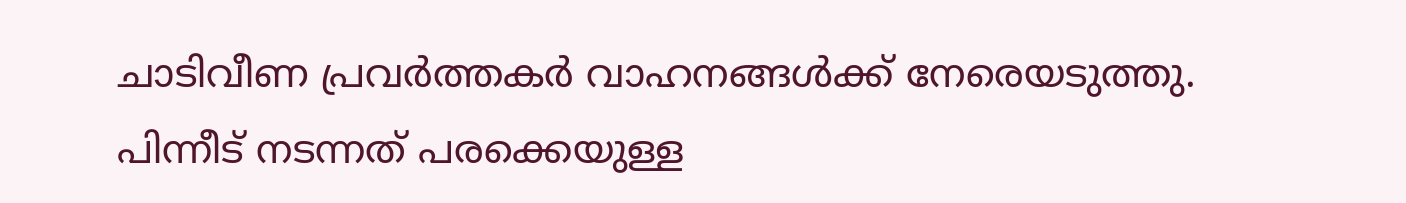ചാടിവീണ പ്രവർത്തകർ വാഹനങ്ങൾക്ക് നേരെയടുത്തു. പിന്നീട് നടന്നത് പരക്കെയുള്ള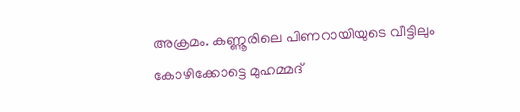അക്രമം. കണ്ണൂരിലെ പിണറായിയുടെ വീട്ടിലും കോഴിക്കോട്ടെ മുഹമ്മദ്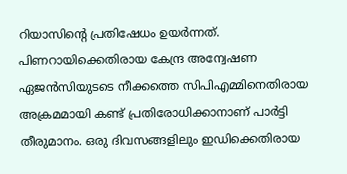റിയാസിന്‍റെ പ്രതിഷേധം ഉയർന്നത്. പിണറായിക്കെതിരായ കേന്ദ്ര അന്വേഷണ ഏജൻസിയുടടെ നീക്കത്തെ സിപിഎമ്മിനെതിരായ അക്രമമായി കണ്ട് പ്രതിരോധിക്കാനാണ് പാർട്ടി തീരുമാനം. ഒരു ദിവസങ്ങളിലും ഇഡിക്കെതിരായ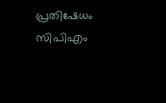പ്രതിഷേധം സിപിഎം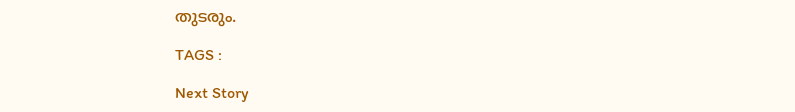തുടരും.

TAGS :

Next Story